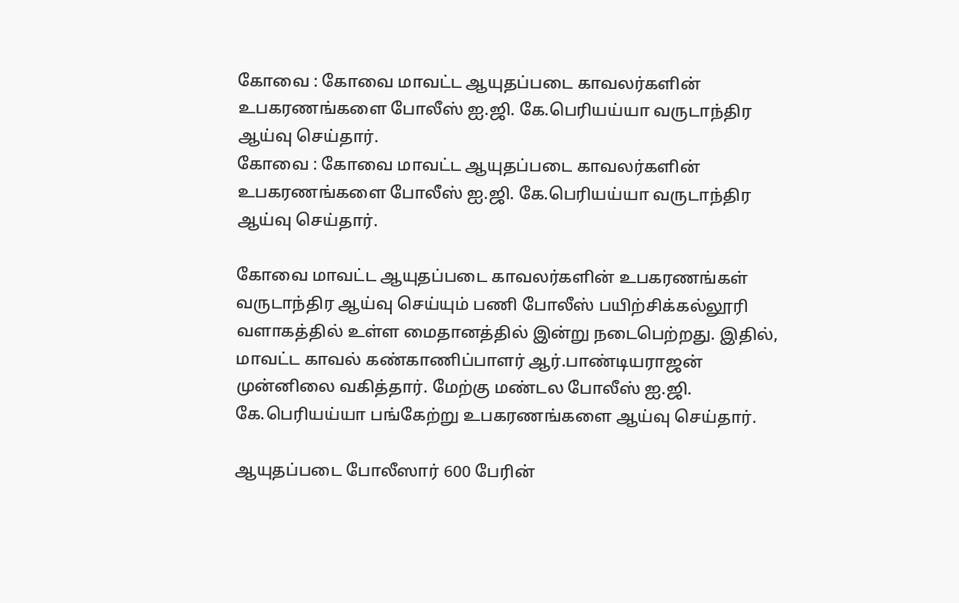கோவை : கோவை மாவட்ட ஆயுதப்படை காவலர்களின் உபகரணங்களை போலீஸ் ஐ.ஜி. கே.பெரியய்யா வருடாந்திர ஆய்வு செய்தார்.
கோவை : கோவை மாவட்ட ஆயுதப்படை காவலர்களின் உபகரணங்களை போலீஸ் ஐ.ஜி. கே.பெரியய்யா வருடாந்திர ஆய்வு செய்தார்.

கோவை மாவட்ட ஆயுதப்படை காவலர்களின் உபகரணங்கள் வருடாந்திர ஆய்வு செய்யும் பணி போலீஸ் பயிற்சிக்கல்லூரி வளாகத்தில் உள்ள மைதானத்தில் இன்று நடைபெற்றது. இதில், மாவட்ட காவல் கண்காணிப்பாளர் ஆர்.பாண்டியராஜன் முன்னிலை வகித்தார். மேற்கு மண்டல போலீஸ் ஐ.ஜி. கே.பெரியய்யா பங்கேற்று உபகரணங்களை ஆய்வு செய்தார்.

ஆயுதப்படை போலீஸார் 600 பேரின்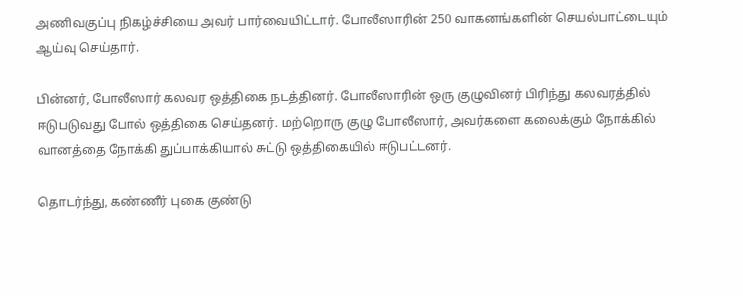அணிவகுப்பு நிகழ்ச்சியை அவர் பார்வையிட்டார். போலீஸாரின் 250 வாகனங்களின் செயல்பாட்டையும் ஆய்வு செய்தார்.

பின்னர், போலீஸார் கலவர ஒத்திகை நடத்தினர். போலீஸாரின் ஒரு குழுவினர் பிரிந்து கலவரத்தில் ஈடுபடுவது போல் ஒத்திகை செய்தனர். மற்றொரு குழு போலீஸார், அவர்களை கலைக்கும் நோக்கில் வானத்தை நோக்கி துப்பாக்கியால் சுட்டு ஒத்திகையில் ஈடுபட்டனர்.

தொடர்ந்து, கண்ணீர் புகை குண்டு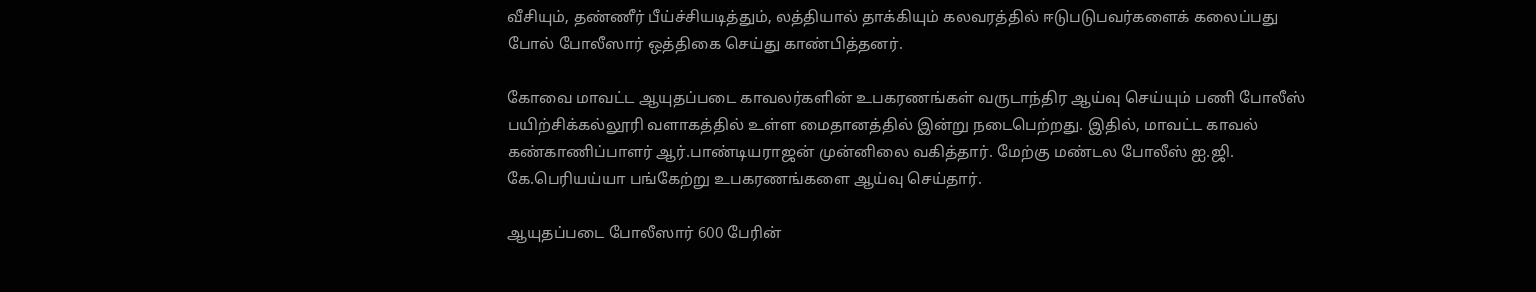வீசியும், தண்ணீர் பீய்ச்சியடித்தும், லத்தியால் தாக்கியும் கலவரத்தில் ஈடுபடுபவர்களைக் கலைப்பது போல் போலீஸார் ஒத்திகை செய்து காண்பித்தனர்.

கோவை மாவட்ட ஆயுதப்படை காவலர்களின் உபகரணங்கள் வருடாந்திர ஆய்வு செய்யும் பணி போலீஸ் பயிற்சிக்கல்லூரி வளாகத்தில் உள்ள மைதானத்தில் இன்று நடைபெற்றது. இதில், மாவட்ட காவல் கண்காணிப்பாளர் ஆர்.பாண்டியராஜன் முன்னிலை வகித்தார். மேற்கு மண்டல போலீஸ் ஐ.ஜி. கே.பெரியய்யா பங்கேற்று உபகரணங்களை ஆய்வு செய்தார்.

ஆயுதப்படை போலீஸார் 600 பேரின்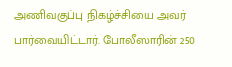அணிவகுப்பு நிகழ்ச்சியை அவர் பார்வையிட்டார். போலீஸாரின் 250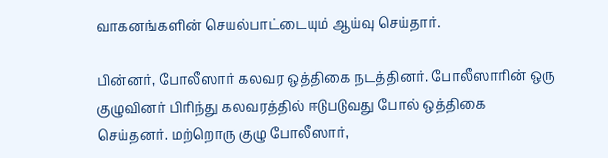வாகனங்களின் செயல்பாட்டையும் ஆய்வு செய்தார்.

பின்னர், போலீஸார் கலவர ஒத்திகை நடத்தினர். போலீஸாரின் ஒரு குழுவினர் பிரிந்து கலவரத்தில் ஈடுபடுவது போல் ஒத்திகை செய்தனர். மற்றொரு குழு போலீஸார்,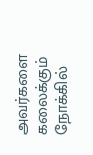அவர்களை கலைக்கும் நோக்கில்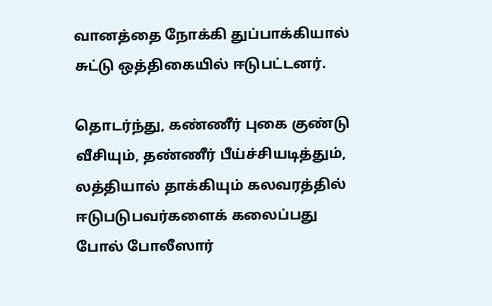வானத்தை நோக்கி துப்பாக்கியால் சுட்டு ஒத்திகையில் ஈடுபட்டனர்.

தொடர்ந்து, கண்ணீர் புகை குண்டு வீசியும், தண்ணீர் பீய்ச்சியடித்தும், லத்தியால் தாக்கியும் கலவரத்தில் ஈடுபடுபவர்களைக் கலைப்பது போல் போலீஸார்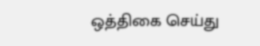ஒத்திகை செய்து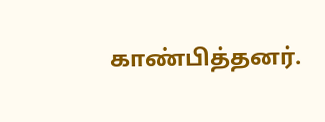காண்பித்தனர்.